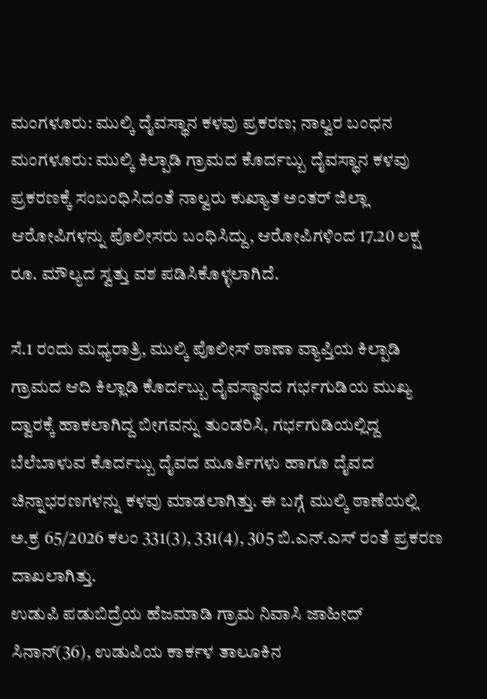ಮಂಗಳೂರು: ಮುಲ್ಕಿ ದೈವಸ್ಥಾನ ಕಳವು ಪ್ರಕರಣ; ನಾಲ್ವರ ಬಂಧನ
ಮಂಗಳೂರು: ಮುಲ್ಕಿ ಕಿಲ್ಪಾಡಿ ಗ್ರಾಮದ ಕೊರ್ದಬ್ಬು ದೈವಸ್ಥಾನ ಕಳವು ಪ್ರಕರಣಕ್ಕೆ ಸಂಬಂಧಿಸಿದಂತೆ ನಾಲ್ವರು ಕುಖ್ಯಾತ ಅಂತರ್ ಜಿಲ್ಲಾ ಆರೋಪಿಗಳನ್ನು ಪೊಲೀಸರು ಬಂಧಿಸಿದ್ದು, ಆರೋಪಿಗಳಿಂದ 17.20 ಲಕ್ಷ ರೂ. ಮೌಲ್ಯದ ಸ್ವತ್ತು ವಶ ಪಡಿಸಿಕೊಳ್ಳಲಾಗಿದೆ.

ಸೆ.1 ರಂದು ಮಧ್ಯರಾತ್ರಿ, ಮುಲ್ಕಿ ಪೊಲೀಸ್ ಠಾಣಾ ವ್ಯಾಪ್ತಿಯ ಕಿಲ್ಪಾಡಿ ಗ್ರಾಮದ ಆದಿ ಕಿಲ್ಲಾಡಿ ಕೊರ್ದಬ್ಬು ದೈವಸ್ಥಾನದ ಗರ್ಭಗುಡಿಯ ಮುಖ್ಯ ದ್ವಾರಕ್ಕೆ ಹಾಕಲಾಗಿದ್ದ ಬೀಗವನ್ನು ತುಂಡರಿಸಿ, ಗರ್ಭಗುಡಿಯಲ್ಲಿದ್ದ ಬೆಲೆಬಾಳುವ ಕೊರ್ದಬ್ಬು ದೈವದ ಮೂರ್ತಿಗಳು ಹಾಗೂ ದೈವದ ಚಿನ್ನಾಭರಣಗಳನ್ನು ಕಳವು ಮಾಡಲಾಗಿತ್ತು. ಈ ಬಗ್ಗೆ ಮುಲ್ಕಿ ಠಾಣೆಯಲ್ಲಿ ಅ.ಕ್ರ 65/2026 ಕಲಂ 331(3), 331(4), 305 ಬಿ.ಎನ್.ಎಸ್ ರಂತೆ ಪ್ರಕರಣ ದಾಖಲಾಗಿತ್ತು.
ಉಡುಪಿ ಪಡುಬಿದ್ರೆಯ ಹೆಜಮಾಡಿ ಗ್ರಾಮ ನಿವಾಸಿ ಜಾಹೀದ್ ಸಿನಾನ್(36), ಉಡುಪಿಯ ಕಾರ್ಕಳ ತಾಲೂಕಿನ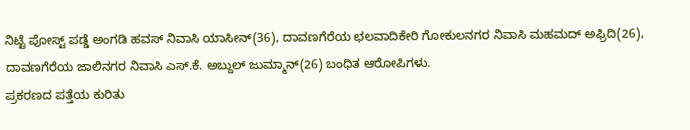ನಿಟ್ಟೆ ಪೋಸ್ಟ್ ಪಡ್ಡೆ ಅಂಗಡಿ ಹವಸ್ ನಿವಾಸಿ ಯಾಸೀನ್(36), ದಾವಣಗೆರೆಯ ಛಲವಾದಿಕೇರಿ ಗೋಕುಲನಗರ ನಿವಾಸಿ ಮಹಮದ್ ಅಫ್ರಿದಿ(26), ದಾವಣಗೆರೆಯ ಜಾಲಿನಗರ ನಿವಾಸಿ ಎಸ್.ಕೆ. ಅಬ್ದುಲ್ ಜುಮ್ಮಾನ್(26) ಬಂಧಿತ ಆರೋಪಿಗಳು.
ಪ್ರಕರಣದ ಪತ್ತೆಯ ಕುರಿತು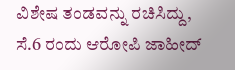ವಿಶೇಷ ತಂಡವನ್ನು ರಚಿಸಿದ್ದು, ಸೆ.6 ರಂದು ಆರೋಪಿ ಜಾಹೀದ್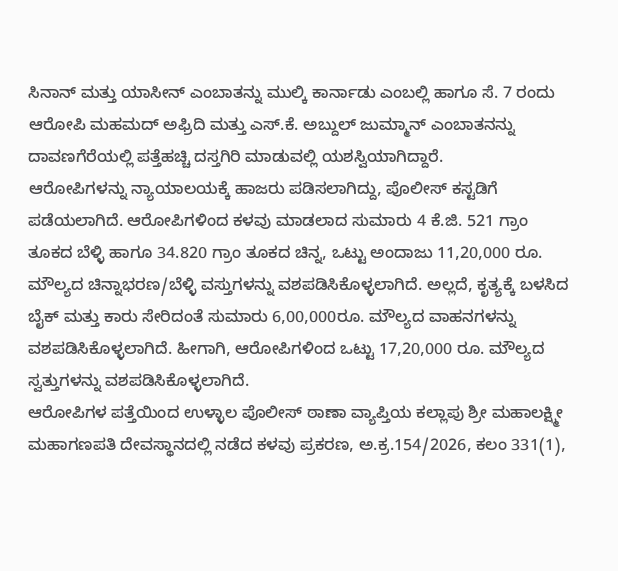ಸಿನಾನ್ ಮತ್ತು ಯಾಸೀನ್ ಎಂಬಾತನ್ನು ಮುಲ್ಕಿ ಕಾರ್ನಾಡು ಎಂಬಲ್ಲಿ ಹಾಗೂ ಸೆ. 7 ರಂದು ಆರೋಪಿ ಮಹಮದ್ ಅಫ್ರಿದಿ ಮತ್ತು ಎಸ್.ಕೆ. ಅಬ್ದುಲ್ ಜುಮ್ಮಾನ್ ಎಂಬಾತನನ್ನು ದಾವಣಗೆರೆಯಲ್ಲಿ ಪತ್ತೆಹಚ್ಚಿ ದಸ್ತಗಿರಿ ಮಾಡುವಲ್ಲಿ ಯಶಸ್ವಿಯಾಗಿದ್ದಾರೆ.
ಆರೋಪಿಗಳನ್ನು ನ್ಯಾಯಾಲಯಕ್ಕೆ ಹಾಜರು ಪಡಿಸಲಾಗಿದ್ದು, ಪೊಲೀಸ್ ಕಸ್ಟಡಿಗೆ ಪಡೆಯಲಾಗಿದೆ. ಆರೋಪಿಗಳಿಂದ ಕಳವು ಮಾಡಲಾದ ಸುಮಾರು 4 ಕೆ.ಜಿ. 521 ಗ್ರಾಂ ತೂಕದ ಬೆಳ್ಳಿ ಹಾಗೂ 34.820 ಗ್ರಾಂ ತೂಕದ ಚಿನ್ನ, ಒಟ್ಟು ಅಂದಾಜು 11,20,000 ರೂ. ಮೌಲ್ಯದ ಚಿನ್ನಾಭರಣ/ಬೆಳ್ಳಿ ವಸ್ತುಗಳನ್ನು ವಶಪಡಿಸಿಕೊಳ್ಳಲಾಗಿದೆ. ಅಲ್ಲದೆ, ಕೃತ್ಯಕ್ಕೆ ಬಳಸಿದ ಬೈಕ್ ಮತ್ತು ಕಾರು ಸೇರಿದಂತೆ ಸುಮಾರು 6,00,000ರೂ. ಮೌಲ್ಯದ ವಾಹನಗಳನ್ನು ವಶಪಡಿಸಿಕೊಳ್ಳಲಾಗಿದೆ. ಹೀಗಾಗಿ, ಆರೋಪಿಗಳಿಂದ ಒಟ್ಟು 17,20,000 ರೂ. ಮೌಲ್ಯದ ಸ್ವತ್ತುಗಳನ್ನು ವಶಪಡಿಸಿಕೊಳ್ಳಲಾಗಿದೆ.
ಆರೋಪಿಗಳ ಪತ್ತೆಯಿಂದ ಉಳ್ಳಾಲ ಪೊಲೀಸ್ ಠಾಣಾ ವ್ಯಾಪ್ತಿಯ ಕಲ್ಲಾಪು ಶ್ರೀ ಮಹಾಲಕ್ಷ್ಮೀ ಮಹಾಗಣಪತಿ ದೇವಸ್ಥಾನದಲ್ಲಿ ನಡೆದ ಕಳವು ಪ್ರಕರಣ, ಅ.ಕ್ರ.154/2026, ಕಲಂ 331(1),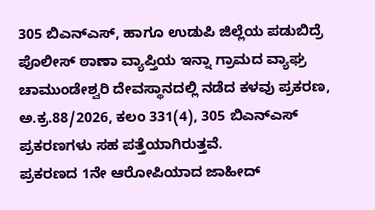305 ಬಿಎನ್ಎಸ್, ಹಾಗೂ ಉಡುಪಿ ಜಿಲ್ಲೆಯ ಪಡುಬಿದ್ರೆ ಪೊಲೀಸ್ ಠಾಣಾ ವ್ಯಾಪ್ತಿಯ ಇನ್ನಾ ಗ್ರಾಮದ ವ್ಯಾಘ್ರ ಚಾಮುಂಡೇಶ್ವರಿ ದೇವಸ್ಥಾನದಲ್ಲಿ ನಡೆದ ಕಳವು ಪ್ರಕರಣ, ಅ.ಕ್ರ.88/2026, ಕಲಂ 331(4), 305 ಬಿಎನ್ಎಸ್ ಪ್ರಕರಣಗಳು ಸಹ ಪತ್ತೆಯಾಗಿರುತ್ತವೆ.
ಪ್ರಕರಣದ 1ನೇ ಆರೋಪಿಯಾದ ಜಾಹೀದ್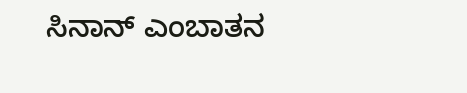ಸಿನಾನ್ ಎಂಬಾತನ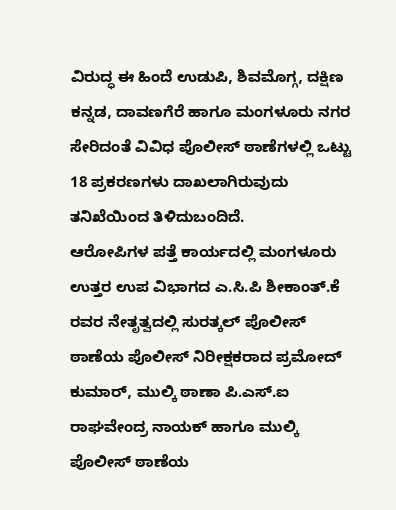ವಿರುದ್ಧ ಈ ಹಿಂದೆ ಉಡುಪಿ, ಶಿವಮೊಗ್ಗ, ದಕ್ಷಿಣ ಕನ್ನಡ, ದಾವಣಗೆರೆ ಹಾಗೂ ಮಂಗಳೂರು ನಗರ ಸೇರಿದಂತೆ ವಿವಿಧ ಪೊಲೀಸ್ ಠಾಣೆಗಳಲ್ಲಿ ಒಟ್ಟು 18 ಪ್ರಕರಣಗಳು ದಾಖಲಾಗಿರುವುದು ತನಿಖೆಯಿಂದ ತಿಳಿದುಬಂದಿದೆ.
ಆರೋಪಿಗಳ ಪತ್ತೆ ಕಾರ್ಯದಲ್ಲಿ ಮಂಗಳೂರು ಉತ್ತರ ಉಪ ವಿಭಾಗದ ಎ.ಸಿ.ಪಿ ಶೀಕಾಂತ್.ಕೆ ರವರ ನೇತೃತ್ವದಲ್ಲಿ ಸುರತ್ಕಲ್ ಪೊಲೀಸ್ ಠಾಣೆಯ ಪೊಲೀಸ್ ನಿರೀಕ್ಷಕರಾದ ಪ್ರಮೋದ್ ಕುಮಾರ್, ಮುಲ್ಕಿ ಠಾಣಾ ಪಿ.ಎಸ್.ಐ ರಾಘವೇಂದ್ರ ನಾಯಕ್ ಹಾಗೂ ಮುಲ್ಕಿ ಪೊಲೀಸ್ ಠಾಣೆಯ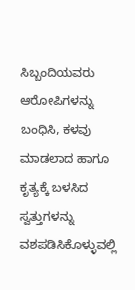ಸಿಬ್ಬಂದಿಯವರು ಆರೋಪಿಗಳನ್ನು ಬಂಧಿಸಿ, ಕಳವು ಮಾಡಲಾದ ಹಾಗೂ ಕೃತ್ಯಕ್ಕೆ ಬಳಸಿದ ಸ್ವತ್ತುಗಳನ್ನು ವಶಪಡಿಸಿಕೊಳ್ಳುವಲ್ಲಿ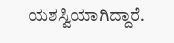ಯಶಸ್ವಿಯಾಗಿದ್ದಾರೆ.